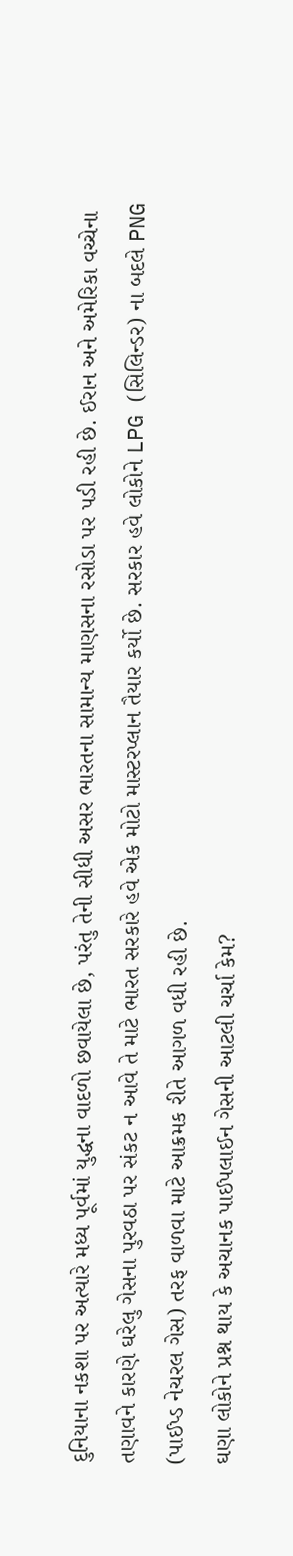દુનિયાના નકશા પર અત્યારે મધ્ય પૂર્વમાં યુદ્ધના વાદળો છવાયેલા છે, પરંતુ તેની સીધી અસર ભારતના સામાન્ય માણસના રસોડા પર પડી રહી છે. ઈરાન અને અમેરિકા વચ્ચેના તણાવને કારણે ઘરેલુ ગેસના પુરવઠા પર સંકટ ન આવે તે માટે ભારત સરકારે હવે એક મોટો માસ્ટરપ્લાન તૈયાર કર્યો છે. સરકાર હવે લોકોને LPG (સિલિન્ડર) ના બદલે PNG (પાઈપ્ડ નેચરલ ગેસ) તરફ વાળવા માટે આક્રમક રીતે આગળ વધી રહી છે.
ઘણા લોકોને પ્રશ્ન થાય કે અચાનક પાઈપલાઈન ગેસની આટલી ચર્ચા કેમ?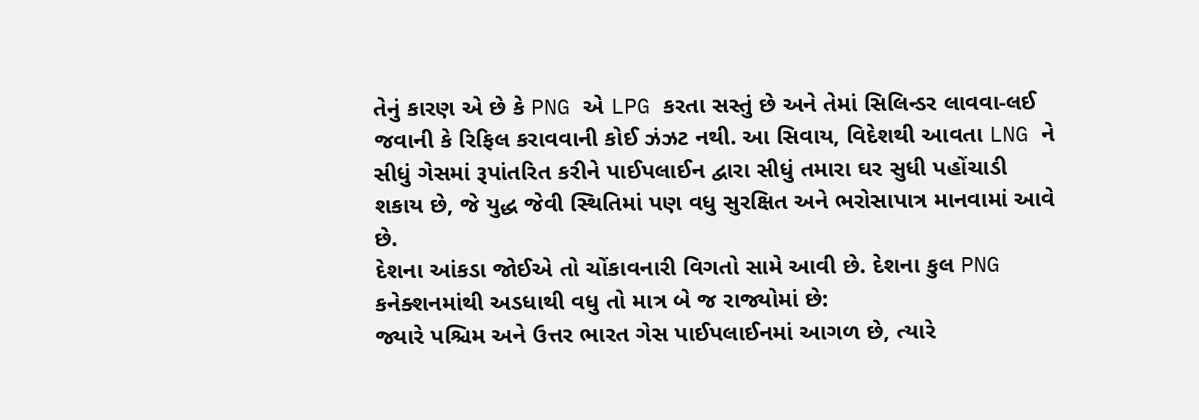તેનું કારણ એ છે કે PNG એ LPG કરતા સસ્તું છે અને તેમાં સિલિન્ડર લાવવા-લઈ જવાની કે રિફિલ કરાવવાની કોઈ ઝંઝટ નથી. આ સિવાય, વિદેશથી આવતા LNG ને સીધું ગેસમાં રૂપાંતરિત કરીને પાઈપલાઈન દ્વારા સીધું તમારા ઘર સુધી પહોંચાડી શકાય છે, જે યુદ્ધ જેવી સ્થિતિમાં પણ વધુ સુરક્ષિત અને ભરોસાપાત્ર માનવામાં આવે છે.
દેશના આંકડા જોઈએ તો ચોંકાવનારી વિગતો સામે આવી છે. દેશના કુલ PNG કનેક્શનમાંથી અડધાથી વધુ તો માત્ર બે જ રાજ્યોમાં છે:
જ્યારે પશ્ચિમ અને ઉત્તર ભારત ગેસ પાઈપલાઈનમાં આગળ છે, ત્યારે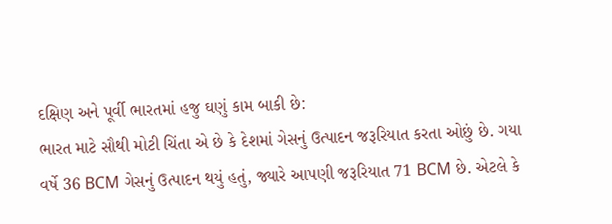દક્ષિણ અને પૂર્વી ભારતમાં હજુ ઘણું કામ બાકી છે:
ભારત માટે સૌથી મોટી ચિંતા એ છે કે દેશમાં ગેસનું ઉત્પાદન જરૂરિયાત કરતા ઓછું છે. ગયા વર્ષે 36 BCM ગેસનું ઉત્પાદન થયું હતું, જ્યારે આપણી જરૂરિયાત 71 BCM છે. એટલે કે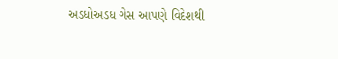અડધોઅડધ ગેસ આપણે વિદેશથી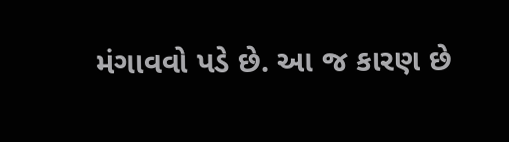મંગાવવો પડે છે. આ જ કારણ છે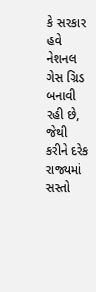કે સરકાર હવે નેશનલ ગેસ ગ્રિડ બનાવી રહી છે, જેથી કરીને દરેક રાજ્યમાં સસ્તો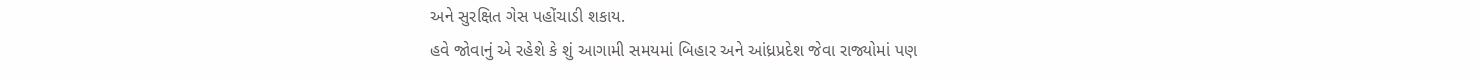અને સુરક્ષિત ગેસ પહોંચાડી શકાય.
હવે જોવાનું એ રહેશે કે શું આગામી સમયમાં બિહાર અને આંધ્રપ્રદેશ જેવા રાજ્યોમાં પણ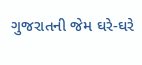ગુજરાતની જેમ ઘરે-ઘરે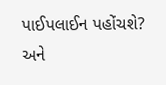પાઈપલાઈન પહોંચશે? અને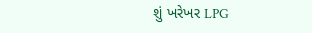શું ખરેખર LPG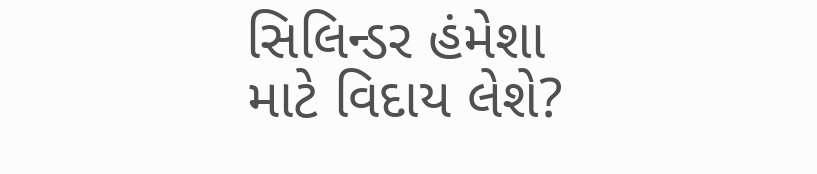સિલિન્ડર હંમેશા માટે વિદાય લેશે?